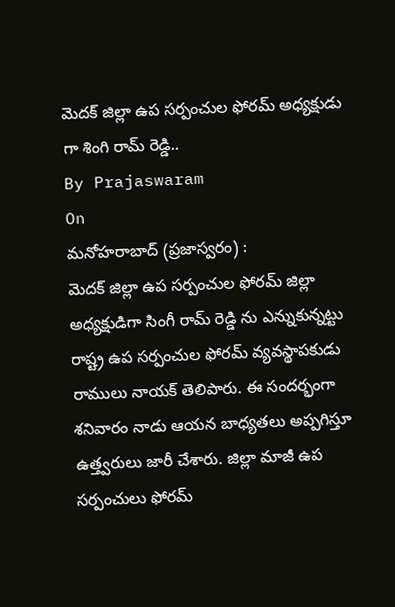మెదక్ జిల్లా ఉప సర్పంచుల ఫోరమ్ అధ్యక్షుడు గా శింగి రామ్ రెడ్డి..
By Prajaswaram
On
మనోహరాబాద్ (ప్రజాస్వరం) :
మెదక్ జిల్లా ఉప సర్పంచుల ఫోరమ్ జిల్లా అధ్యక్షుడిగా సింగీ రామ్ రెడ్డి ను ఎన్నుకున్నట్టు రాష్ట్ర ఉప సర్పంచుల ఫోరమ్ వ్యవస్థాపకుడు రాములు నాయక్ తెలిపారు. ఈ సందర్భంగా శనివారం నాడు ఆయన బాధ్యతలు అప్పగిస్తూ ఉత్త్వరులు జారీ చేశారు. జిల్లా మాజీ ఉప సర్పంచులు ఫోరమ్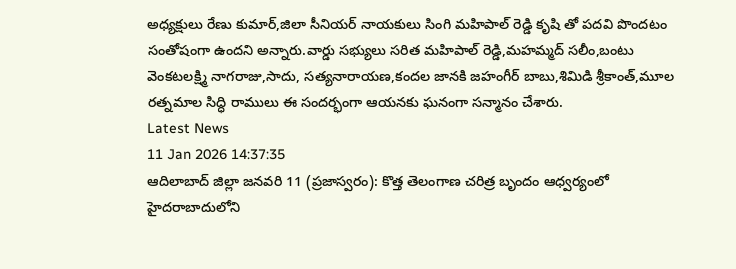అధ్యక్షులు రేణు కుమార్,జిలా సీనియర్ నాయకులు సింగి మహిపాల్ రెడ్డి కృషి తో పదవి పొందటం సంతోషంగా ఉందని అన్నారు.వార్డు సభ్యులు సరిత మహిపాల్ రెడ్డి,మహమ్మద్ సలీం,బంటు వెంకటలక్ష్మి నాగరాజు,సాదు, సత్యనారాయణ,కందల జానకి జహంగీర్ బాబు,శిమిడి శ్రీకాంత్,మూల రత్నమాల సిద్ధి రాములు ఈ సందర్భంగా ఆయనకు ఘనంగా సన్మానం చేశారు.
Latest News
11 Jan 2026 14:37:35
ఆదిలాబాద్ జిల్లా జనవరి 11 (ప్రజాస్వరం): కొత్త తెలంగాణ చరిత్ర బృందం ఆధ్వర్యంలో హైదరాబాదులోని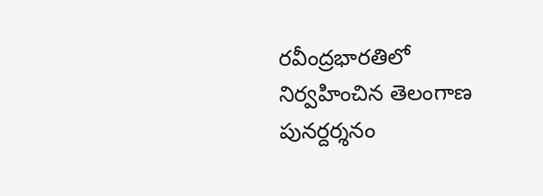రవీంద్రభారతిలో నిర్వహించిన తెలంగాణ పునర్దర్శనం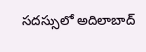సదస్సులో అదిలాబాద్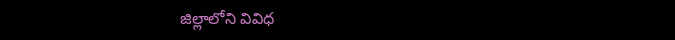జిల్లాలోని వివిధ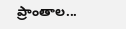ప్రాంతాల...